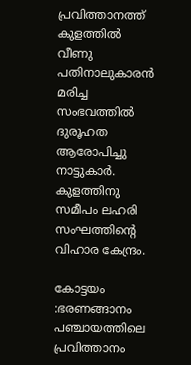പ്രവിത്താനത്ത് കുളത്തില്‍ വീണു പതിനാലുകാരന്‍ മരിച്ച സംഭവത്തില്‍ ദുരൂഹത ആരോപിച്ചു നാട്ടുകാര്‍. കുളത്തിനു സമീപം ലഹരി സംഘത്തിന്‍റെ വിഹാര കേന്ദ്രം.

കോട്ടയം :ഭരണങ്ങാനം പഞ്ചായത്തിലെ പ്രവിത്താനം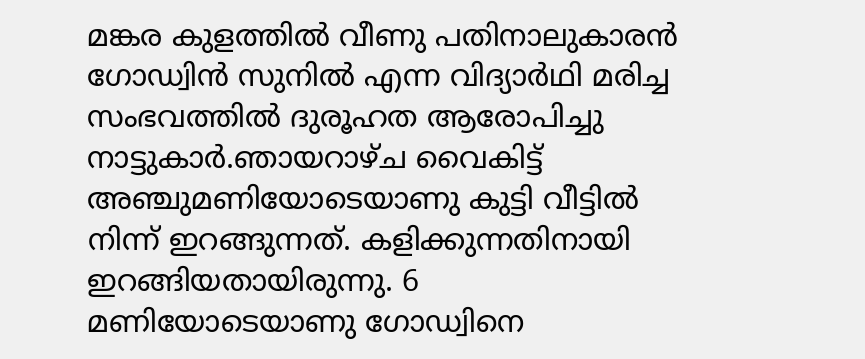മങ്കര കുളത്തില്‍ വീണു പതിനാലുകാരന്‍ ഗോഡ്വിന്‍ സുനില്‍ എന്ന വിദ്യാര്‍ഥി മരിച്ച സംഭവത്തില്‍ ദുരൂഹത ആരോപിച്ചു നാട്ടുകാര്‍.ഞായറാഴ്ച വൈകിട്ട് അഞ്ചുമണിയോടെയാണു കുട്ടി വീട്ടില്‍ നിന്ന് ഇറങ്ങുന്നത്. കളിക്കുന്നതിനായി ഇറങ്ങിയതായിരുന്നു. 6 മണിയോടെയാണു ഗോഡ്വിനെ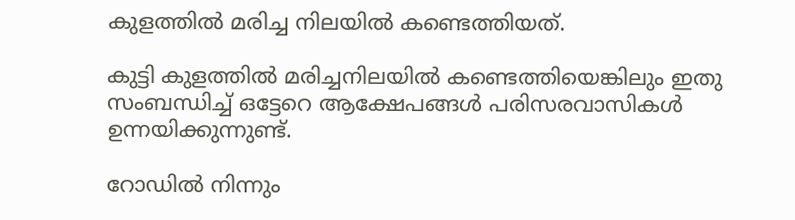കുളത്തില്‍ മരിച്ച നിലയില്‍ കണ്ടെത്തിയത്.

കുട്ടി കുളത്തില്‍ മരിച്ചനിലയില്‍ കണ്ടെത്തിയെങ്കിലും ഇതു സംബന്ധിച്ച്‌ ഒട്ടേറെ ആക്ഷേപങ്ങള്‍ പരിസരവാസികള്‍ ഉന്നയിക്കുന്നുണ്ട്.

റോഡില്‍ നിന്നും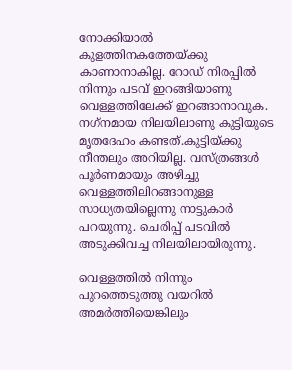നോക്കിയാല്‍ കുളത്തിനകത്തേയ്ക്കു കാണാനാകില്ല. റോഡ് നിരപ്പില്‍ നിന്നും പടവ് ഇറങ്ങിയാണു വെള്ളത്തിലേക്ക് ഇറങ്ങാനാവുക. നഗ്‌നമായ നിലയിലാണു കുട്ടിയുടെ മൃതദേഹം കണ്ടത്.കുട്ടിയ്ക്കു നീന്തലും അറിയില്ല. വസ്ത്രങ്ങള്‍ പൂര്‍ണമായും അഴിച്ചു വെള്ളത്തിലിറങ്ങാനുള്ള സാധ്യതയില്ലെന്നു നാട്ടുകാര്‍ പറയുന്നു. ചെരിപ്പ് പടവില്‍ അടുക്കിവച്ച നിലയിലായിരുന്നു.

വെള്ളത്തില്‍ നിന്നും പുറത്തെടുത്തു വയറില്‍ അമര്‍ത്തിയെങ്കിലും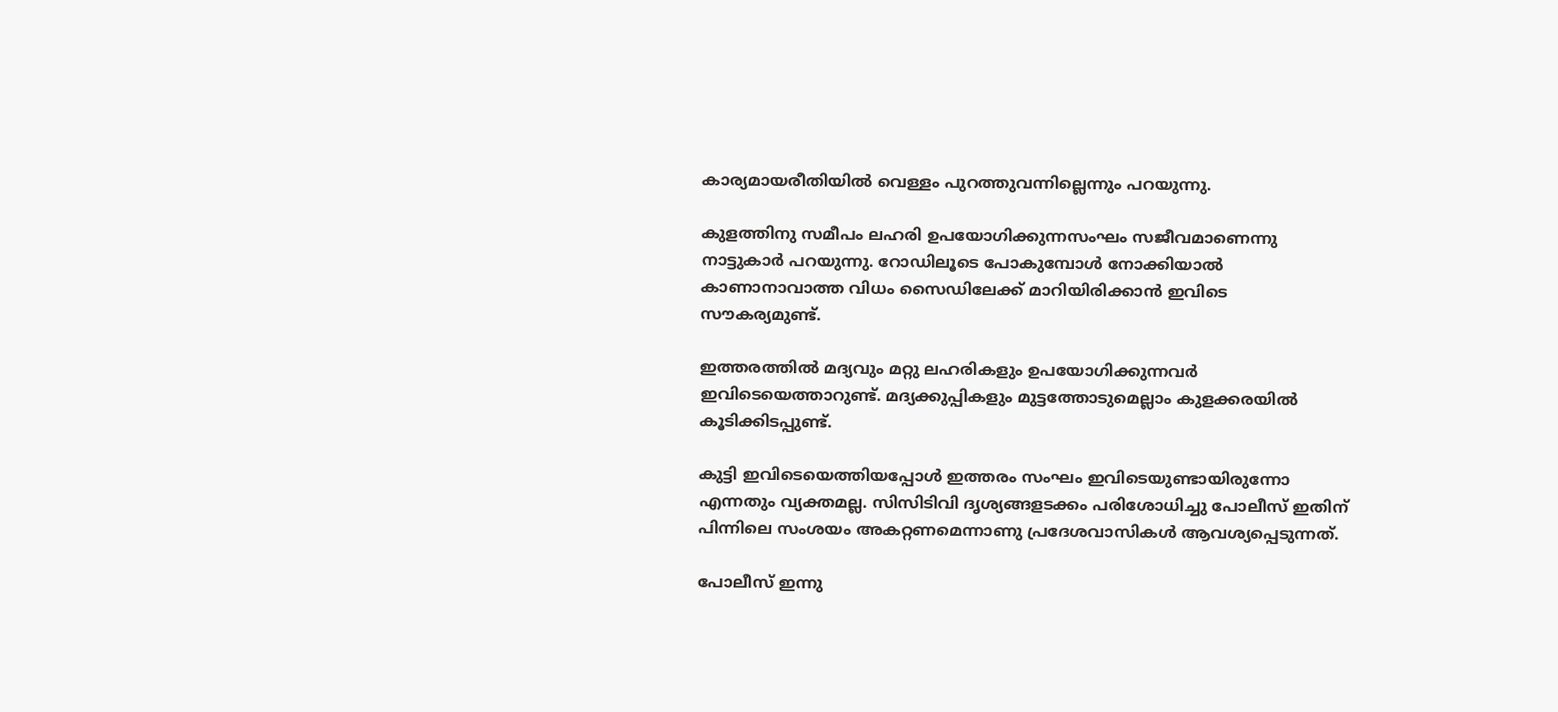കാര്യമായരീതിയില്‍ വെള്ളം പുറത്തുവന്നില്ലെന്നും പറയുന്നു.

കുളത്തിനു സമീപം ലഹരി ഉപയോഗിക്കുന്നസംഘം സജീവമാണെന്നു നാട്ടുകാര്‍ പറയുന്നു. റോഡിലൂടെ പോകുമ്പോള്‍ നോക്കിയാല്‍ കാണാനാവാത്ത വിധം സൈഡിലേക്ക് മാറിയിരിക്കാന്‍ ഇവിടെ സൗകര്യമുണ്ട്.

ഇത്തരത്തില്‍ മദ്യവും മറ്റു ലഹരികളും ഉപയോഗിക്കുന്നവര്‍ ഇവിടെയെത്താറുണ്ട്. മദ്യക്കുപ്പികളും മുട്ടത്തോടുമെല്ലാം കുളക്കരയില്‍ കൂടിക്കിടപ്പുണ്ട്.

കുട്ടി ഇവിടെയെത്തിയപ്പോള്‍ ഇത്തരം സംഘം ഇവിടെയുണ്ടായിരുന്നോ എന്നതും വ്യക്തമല്ല. സിസിടിവി ദൃശ്യങ്ങളടക്കം പരിശോധിച്ചു പോലീസ് ഇതിന് പിന്നിലെ സംശയം അകറ്റണമെന്നാണു പ്രദേശവാസികള്‍ ആവശ്യപ്പെടുന്നത്.

പോലീസ് ഇന്നു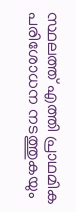സ്ഥലത്ത് എത്തി പ്രാഥമിക പരിശോധന നടത്തുകയും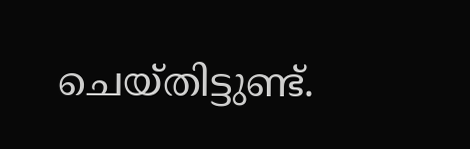ചെയ്തിട്ടുണ്ട്.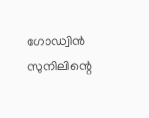ഗോഡ്വിന്‍ സുനിലിന്റെ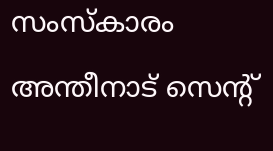സംസ്‌കാരം അന്തീനാട് സെന്റ്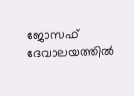ജോസഫ് ദേവാലയത്തില്‍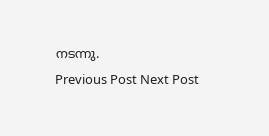നടന്നു.
Previous Post Next Post